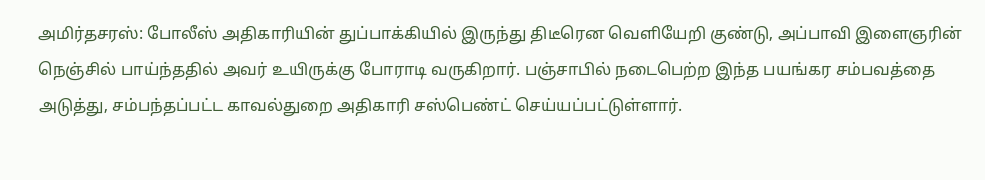அமிர்தசரஸ்: போலீஸ் அதிகாரியின் துப்பாக்கியில் இருந்து திடீரென வெளியேறி குண்டு, அப்பாவி இளைஞரின் நெஞ்சில் பாய்ந்ததில் அவர் உயிருக்கு போராடி வருகிறார். பஞ்சாபில் நடைபெற்ற இந்த பயங்கர சம்பவத்தை அடுத்து, சம்பந்தப்பட்ட காவல்துறை அதிகாரி சஸ்பெண்ட் செய்யப்பட்டுள்ளார்.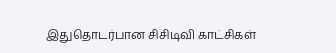இதுதொடர்பான சிசிடிவி காட்சிகள்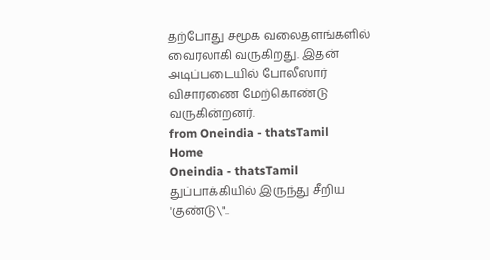தற்போது சமூக வலைதளங்களில் வைரலாகி வருகிறது. இதன் அடிப்படையில் போலீஸார் விசாரணை மேற்கொண்டு வருகின்றனர்.
from Oneindia - thatsTamil
Home
Oneindia - thatsTamil
துப்பாக்கியில் இருந்து சீறிய 'குண்டு\"..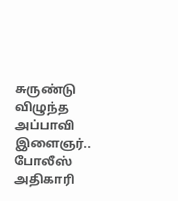சுருண்டு விழுந்த அப்பாவி இளைஞர்.. போலீஸ் அதிகாரி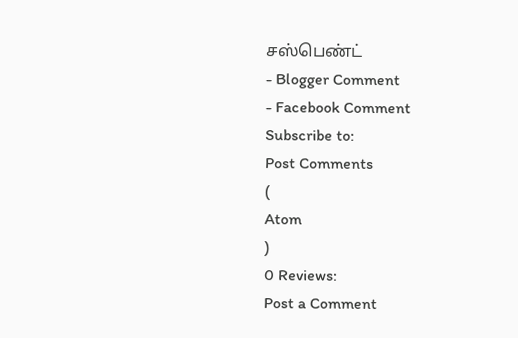சஸ்பெண்ட்
- Blogger Comment
- Facebook Comment
Subscribe to:
Post Comments
(
Atom
)
0 Reviews:
Post a Comment